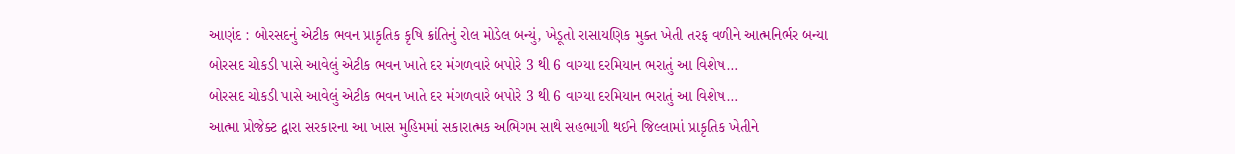આણંદ : બોરસદનું એટીક ભવન પ્રાકૃતિક કૃષિ ક્રાંતિનું રોલ મોડેલ બન્યું, ખેડૂતો રાસાયણિક મુક્ત ખેતી તરફ વળીને આત્મનિર્ભર બન્યા
બોરસદ ચોકડી પાસે આવેલું એટીક ભવન ખાતે દર મંગળવારે બપોરે 3 થી 6 વાગ્યા દરમિયાન ભરાતું આ વિશેષ…
બોરસદ ચોકડી પાસે આવેલું એટીક ભવન ખાતે દર મંગળવારે બપોરે 3 થી 6 વાગ્યા દરમિયાન ભરાતું આ વિશેષ…
આત્મા પ્રોજેક્ટ દ્વારા સરકારના આ ખાસ મુહિમમાં સકારાત્મક અભિગમ સાથે સહભાગી થઈને જિલ્લામાં પ્રાકૃતિક ખેતીને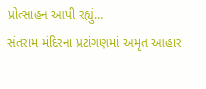પ્રોત્સાહન આપી રહ્યું…
સંતરામ મંદિરના પ્રટાંગણમાં અમૃત આહાર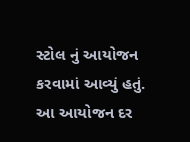સ્ટોલ નું આયોજન કરવામાં આવ્યું હતું. આ આયોજન દર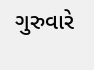ગુરુવારે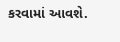કરવામાં આવશે.